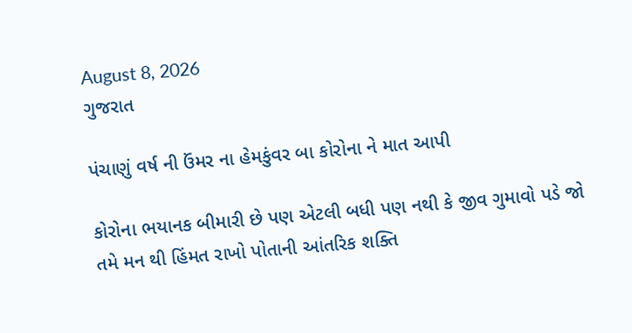August 8, 2026
ગુજરાત

પંચાણું વર્ષ ની ઉંમર ના હેમકુંવર બા કોરોના ને માત આપી

કોરોના ભયાનક બીમારી છે પણ એટલી બધી પણ નથી કે જીવ ગુમાવો પડે જો તમે મન થી હિંમત રાખો પોતાની આંતરિક શક્તિ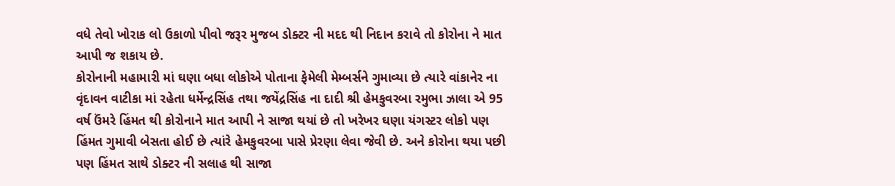વધે તેવો ખોરાક લો ઉકાળો પીવો જરૂર મુજબ ડોક્ટર ની મદદ થી નિદાન કરાવે તો કોરોના ને માત આપી જ શકાય છે.
કોરોનાની મહામારી માં ઘણા બધા લોકોએ પોતાના ફેમેલી મેમ્બર્સને ગુમાવ્યા છે ત્યારે વાંકાનેર ના વૃંદાવન વાટીકા માં રહેતા ધર્મેન્દ્રસિંહ તથા જયેંદ્રસિંહ ના દાદી શ્રી હેમકુવરબા રમુભા ઝાલા એ 95 વર્ષ ઉંમરે હિંમત થી કોરોનાને માત આપી ને સાજા થયાં છે તો ખરેખર ઘણા યંગસ્ટર લોકો પણ હિંમત ગુમાવી બેસતા હોઈ છે ત્યાંરે હેમકુવરબા પાસે પ્રેરણા લેવા જેવી છે. અને કોરોના થયા પછી પણ હિંમત સાથે ડોક્ટર ની સલાહ થી સાજા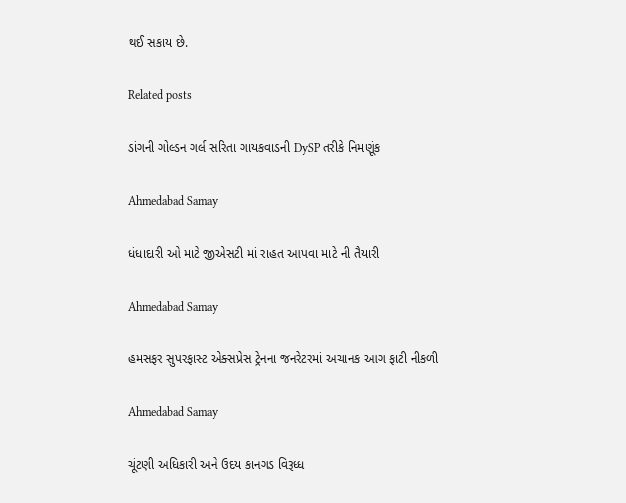થઈ સકાય છે.

Related posts

ડાંગની ગોલ્ડન ગર્લ સરિતા ગાયકવાડની DySP તરીકે નિમણૂંક

Ahmedabad Samay

ધંધાદારી ઓ માટે જીએસટી માં રાહત આપવા માટે ની તૈયારી

Ahmedabad Samay

હમસફર સુપરફાસ્ટ એક્સપ્રેસ ટ્રેનના જનરેટરમાં અચાનક આગ ફાટી નીકળી

Ahmedabad Samay

ચૂંટણી અધિકારી અને ઉદય કાનગડ વિરૂધ્ધ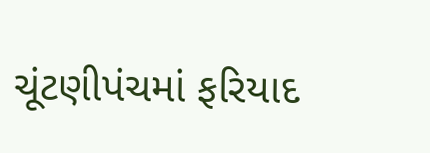ચૂંટણીપંચમાં ફરિયાદ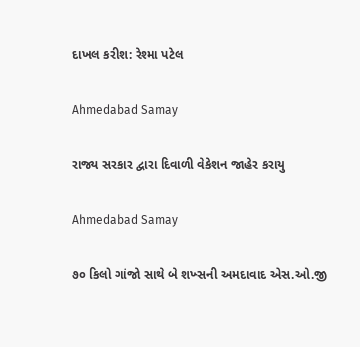દાખલ કરીશ: રેશ્મા પટેલ

Ahmedabad Samay

રાજ્ય સરકાર દ્વારા દિવાળી વેકેશન જાહેર કરાયુ

Ahmedabad Samay

૭૦ કિલો ગાંજો સાથે બે શખ્સની અમદાવાદ એસ.ઓ.જી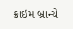ક્રાઇમ બ્રાન્ચે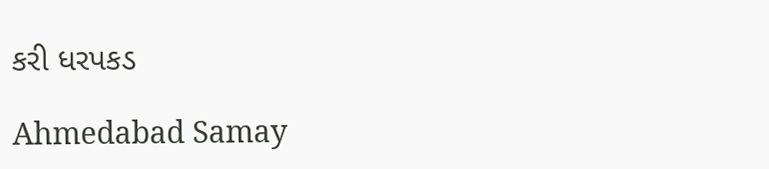કરી ધરપકડ

Ahmedabad Samay